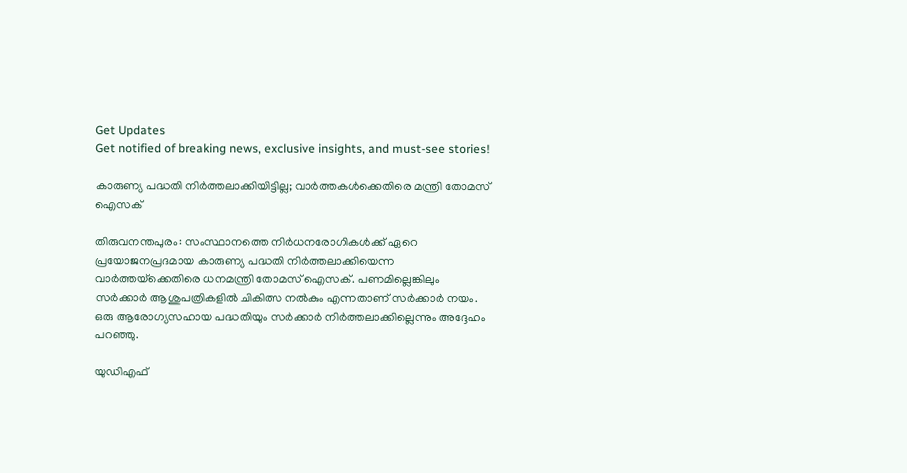Get Updates
Get notified of breaking news, exclusive insights, and must-see stories!

കാരുണ്യ പദ്ധതി നിര്‍ത്തലാക്കിയിട്ടില്ല; വാര്‍ത്തകള്‍ക്കെതിരെ മന്ത്രി തോമസ് ഐസക്

തിരുവനന്തപുരം: സംസ്ഥാനത്തെ നിര്‍ധനരോഗികള്‍ക്ക് ഏറെ പ്രയോജനപ്രദമായ കാരുണ്യ പദ്ധതി നിര്‍ത്തലാക്കിയെന്ന വാര്‍ത്തയ്‌ക്കെതിരെ ധനമന്ത്രി തോമസ് ഐസക്. പണമില്ലെങ്കിലും സര്‍ക്കാര്‍ ആശുപത്രികളില്‍ ചികിത്സ നല്‍കും എന്നതാണ് സര്‍ക്കാര്‍ നയം. ഒരു ആരോഗ്യസഹായ പദ്ധതിയും സര്‍ക്കാര്‍ നിര്‍ത്തലാക്കില്ലെന്നും അദ്ദേഹം പറഞ്ഞു.

യുഡിഎഫ്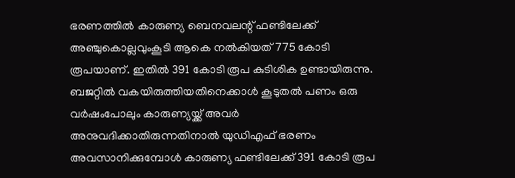ഭരണത്തില്‍ കാരുണ്യ ബെനവലന്റ് ഫണ്ടിലേക്ക് അഞ്ചുകൊല്ലവുംകൂടി ആകെ നല്‍കിയത് 775 കോടി രൂപയാണ്. ഇതില്‍ 391 കോടി രൂപ കുടിശിക ഉണ്ടായിരുന്നു. ബജറ്റില്‍ വകയിരുത്തിയതിനെക്കാള്‍ കൂടുതല്‍ പണം ഒരു വര്‍ഷംപോലും കാരുണ്യയ്ക്ക് അവര്‍ അനുവദിക്കാതിരുന്നതിനാല്‍ യുഡിഎഫ് ഭരണം അവസാനിക്കുമ്പോള്‍ കാരുണ്യ ഫണ്ടിലേക്ക് 391 കോടി രൂപ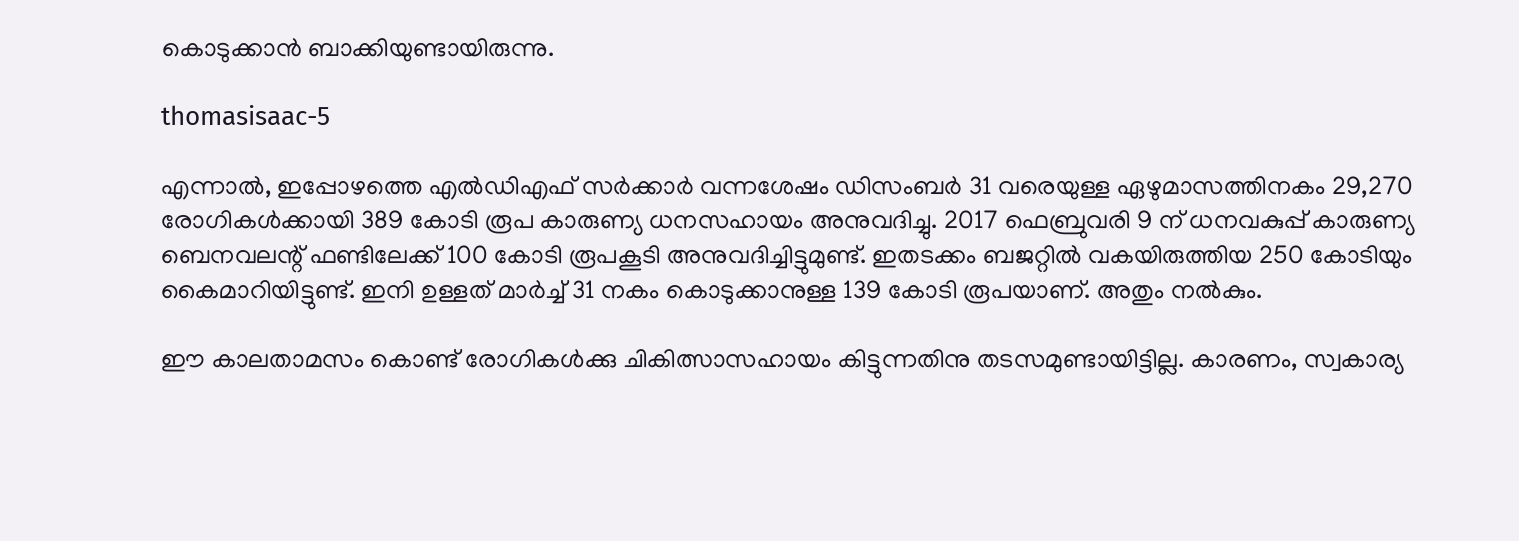കൊടുക്കാന്‍ ബാക്കിയുണ്ടായിരുന്നു.

thomasisaac-5

എന്നാല്‍, ഇപ്പോഴത്തെ എല്‍ഡിഎഫ് സര്‍ക്കാര്‍ വന്നശേഷം ഡിസംബര്‍ 31 വരെയുള്ള ഏഴുമാസത്തിനകം 29,270 രോഗികള്‍ക്കായി 389 കോടി രൂപ കാരുണ്യ ധനസഹായം അനുവദിച്ചു. 2017 ഫെബ്രുവരി 9 ന് ധനവകുപ്പ് കാരുണ്യ ബെനവലന്റ് ഫണ്ടിലേക്ക് 100 കോടി രൂപകൂടി അനുവദിച്ചിട്ടുമുണ്ട്. ഇതടക്കം ബജറ്റില്‍ വകയിരുത്തിയ 250 കോടിയും കൈമാറിയിട്ടുണ്ട്. ഇനി ഉള്ളത് മാര്‍ച്ച് 31 നകം കൊടുക്കാനുള്ള 139 കോടി രൂപയാണ്. അതും നല്‍കും.

ഈ കാലതാമസം കൊണ്ട് രോഗികള്‍ക്കു ചികിത്സാസഹായം കിട്ടുന്നതിനു തടസമുണ്ടായിട്ടില്ല. കാരണം, സ്വകാര്യ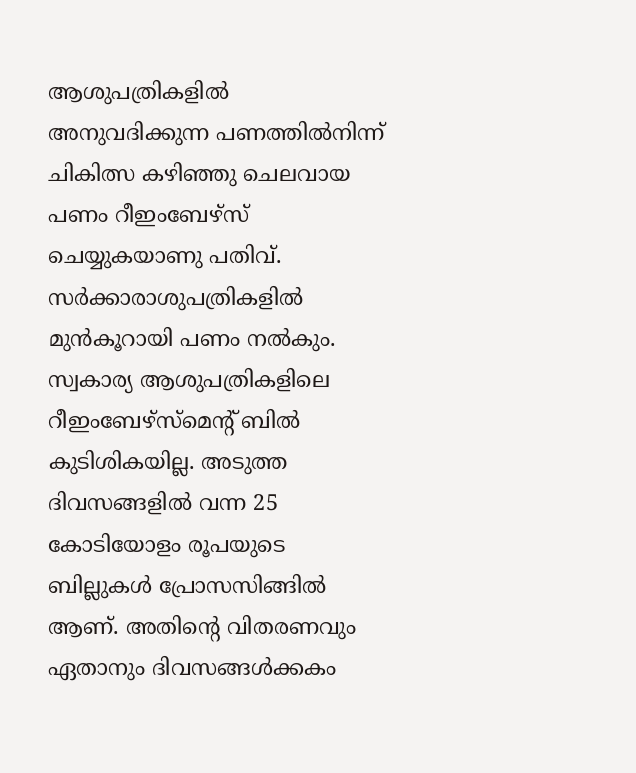ആശുപത്രികളില്‍ അനുവദിക്കുന്ന പണത്തില്‍നിന്ന് ചികിത്സ കഴിഞ്ഞു ചെലവായ പണം റീഇംബേഴ്‌സ് ചെയ്യുകയാണു പതിവ്. സര്‍ക്കാരാശുപത്രികളില്‍ മുന്‍കൂറായി പണം നല്‍കും. സ്വകാര്യ ആശുപത്രികളിലെ റീഇംബേഴ്‌സ്‌മെന്റ് ബില്‍ കുടിശികയില്ല. അടുത്ത ദിവസങ്ങളില്‍ വന്ന 25 കോടിയോളം രൂപയുടെ ബില്ലുകള്‍ പ്രോസസിങ്ങില്‍ ആണ്. അതിന്റെ വിതരണവും ഏതാനും ദിവസങ്ങള്‍ക്കകം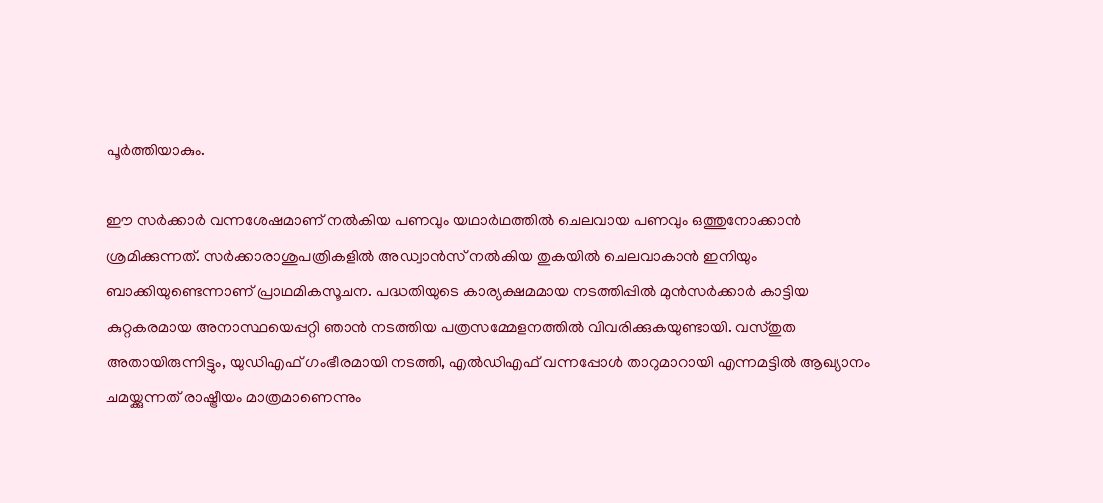പൂര്‍ത്തിയാകും.

ഈ സര്‍ക്കാര്‍ വന്നശേഷമാണ് നല്‍കിയ പണവും യഥാര്‍ഥത്തില്‍ ചെലവായ പണവും ഒത്തുനോക്കാന്‍ ശ്രമിക്കുന്നത്. സര്‍ക്കാരാശുപത്രികളില്‍ അഡ്വാന്‍സ് നല്‍കിയ തുകയില്‍ ചെലവാകാന്‍ ഇനിയും ബാക്കിയുണ്ടെന്നാണ് പ്രാഥമികസൂചന. പദ്ധതിയുടെ കാര്യക്ഷമമായ നടത്തിപ്പില്‍ മുന്‍സര്‍ക്കാര്‍ കാട്ടിയ കുറ്റകരമായ അനാസ്ഥയെപ്പറ്റി ഞാന്‍ നടത്തിയ പത്രസമ്മേളനത്തില്‍ വിവരിക്കുകയുണ്ടായി. വസ്തുത അതായിരുന്നിട്ടും, യുഡിഎഫ് ഗംഭീരമായി നടത്തി, എല്‍ഡിഎഫ് വന്നപ്പോള്‍ താറുമാറായി എന്നമട്ടില്‍ ആഖ്യാനം ചമയ്ക്കുന്നത് രാഷ്ട്രീയം മാത്രമാണെന്നും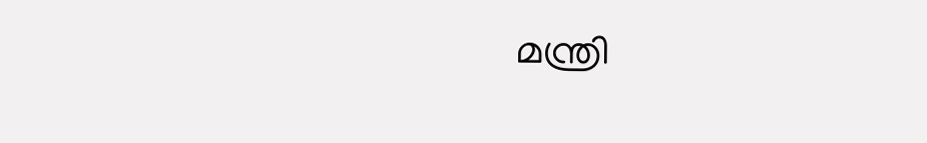മന്ത്രി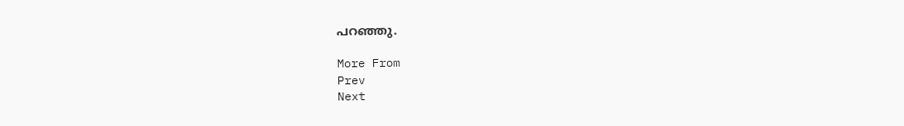പറഞ്ഞു.

More From
Prev
Next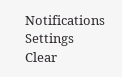Notifications
Settings
Clear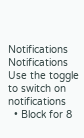Notifications
Notifications
Use the toggle to switch on notifications
  • Block for 8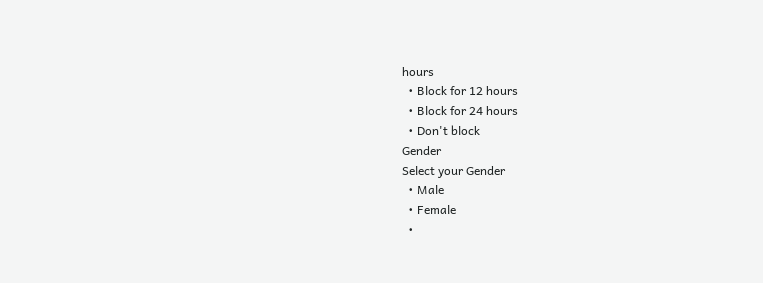hours
  • Block for 12 hours
  • Block for 24 hours
  • Don't block
Gender
Select your Gender
  • Male
  • Female
  •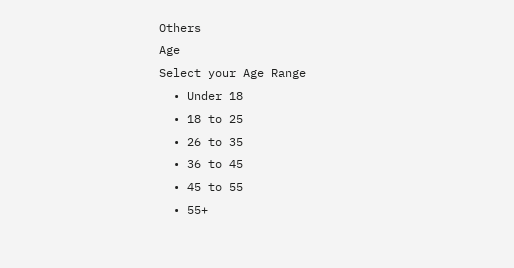Others
Age
Select your Age Range
  • Under 18
  • 18 to 25
  • 26 to 35
  • 36 to 45
  • 45 to 55
  • 55+